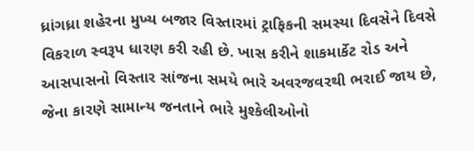ધ્રાંગધ્રા શહેરના મુખ્ય બજાર વિસ્તારમાં ટ્રાફિકની સમસ્યા દિવસેને દિવસે વિકરાળ સ્વરૂપ ધારણ કરી રહી છે. ખાસ કરીને શાકમાર્કેટ રોડ અને આસપાસનો વિસ્તાર સાંજના સમયે ભારે અવરજવરથી ભરાઈ જાય છે, જેના કારણે સામાન્ય જનતાને ભારે મુશ્કેલીઓનો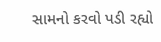સામનો કરવો પડી રહ્યો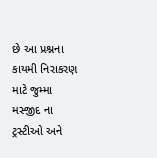છે આ પ્રશ્નના કાયમી નિરાકરણ માટે જુમ્મા મસ્જીદ ના ટ્રસ્ટીઓ અને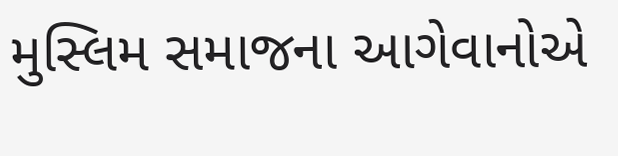મુસ્લિમ સમાજના આગેવાનોએ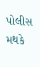પોલીસ મથકે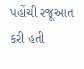પહોંચી રજૂઆત કરી હતી